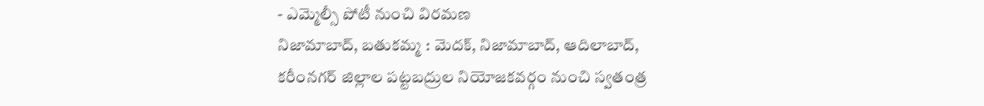- ఎమ్మెల్సీ పోటీ నుంచి విరమణ
నిజామాబాద్, బతుకమ్మ : మెదక్, నిజామాబాద్, ఆదిలాబాద్, కరీంనగర్ జిల్లాల పట్టబద్రుల నియోజకవర్గం నుంచి స్వతంత్ర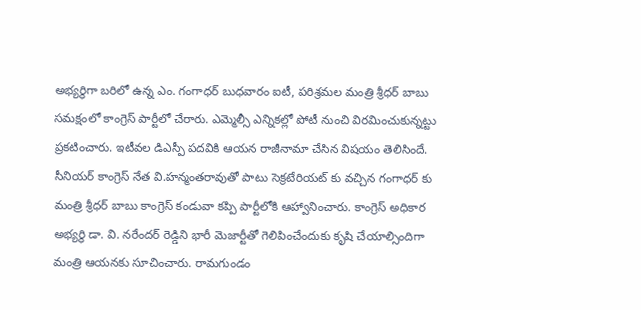అభ్యర్థిగా బరిలో ఉన్న ఎం. గంగాధర్ బుధవారం ఐటీ, పరిశ్రమల మంత్రి శ్రీధర్ బాబు సమక్షంలో కాంగ్రెస్ పార్టీలో చేరారు. ఎమ్మెల్సీ ఎన్నికల్లో పోటీ నుంచి విరమించుకున్నట్టు ప్రకటించారు. ఇటీవల డిఎస్పీ పదవికి ఆయన రాజీనామా చేసిన విషయం తెలిసిందే. సీనియర్ కాంగ్రెస్ నేత వి.హన్మంతరావుతో పాటు సెక్రటేరియట్ కు వచ్చిన గంగాధర్ కు మంత్రి శ్రీధర్ బాబు కాంగ్రెస్ కండువా కప్పి పార్టీలోకి ఆహ్వానించారు. కాంగ్రెస్ అధికార అభ్యర్థి డా. వి. నరేందర్ రెడ్డిని భారీ మెజార్టీతో గెలిపించేందుకు కృషి చేయాల్సిందిగా మంత్రి ఆయనకు సూచించారు. రామగుండం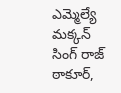ఎమ్మెల్యే మక్కన్ సింగ్ రాజ్ ఠాకూర్,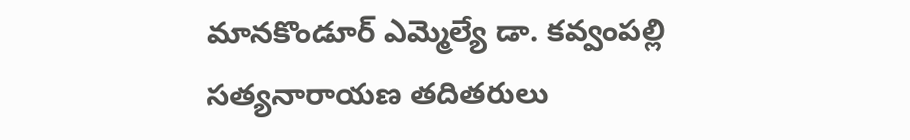మానకొండూర్ ఎమ్మెల్యే డా. కవ్వంపల్లి సత్యనారాయణ తదితరులు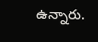ఉన్నారు.